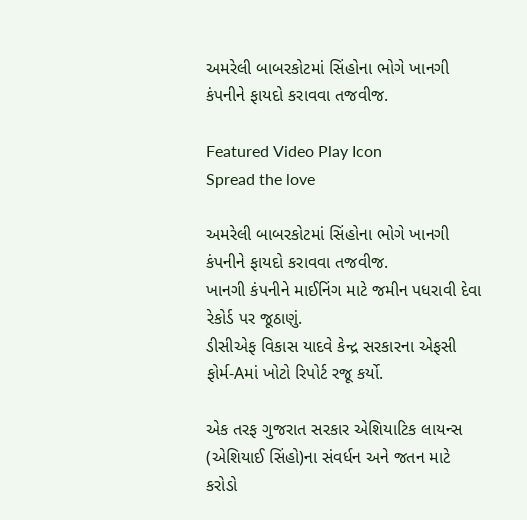અમરેલી બાબરકોટમાં સિંહોના ભોગે ખાનગી કંપનીને ફાયદો કરાવવા તજવીજ.

Featured Video Play Icon
Spread the love

અમરેલી બાબરકોટમાં સિંહોના ભોગે ખાનગી કંપનીને ફાયદો કરાવવા તજવીજ.
ખાનગી કંપનીને માઈનિંગ માટે જમીન પધરાવી દેવા રેકોર્ડ પર જૂઠાણું.
ડીસીએફ વિકાસ યાદવે કેન્દ્ર સરકારના એફસી ફોર્મ-Aમાં ખોટો રિપોર્ટ રજૂ કર્યો.

એક તરફ ગુજરાત સરકાર એશિયાટિક લાયન્સ (એશિયાઈ સિંહો)ના સંવર્ધન અને જતન માટે કરોડો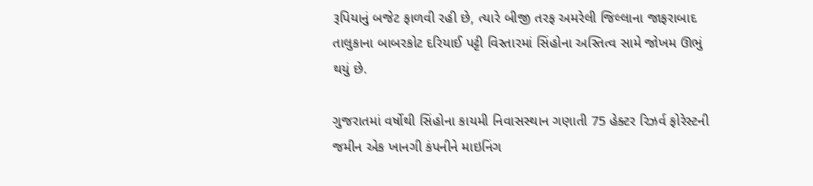રૂપિયાનું બજેટ ફાળવી રહી છે, ત્યારે બીજી તરફ અમરેલી જિલ્લાના જાફરાબાદ તાલુકાના બાબરકોટ દરિયાઈ પટ્ટી વિસ્તારમાં સિંહોના અસ્તિત્વ સામે જોખમ ઊભું થયું છે.

ગુજરાતમાં વર્ષોથી સિંહોના કાયમી નિવાસસ્થાન ગણાતી 75 હેક્ટર રિઝર્વ ફોરેસ્ટની જમીન એક ખાનગી કંપનીને માઇનિંગ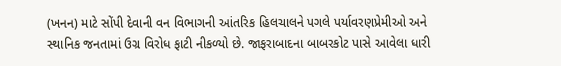(ખનન) માટે સોંપી દેવાની વન વિભાગની આંતરિક હિલચાલને પગલે પર્યાવરણપ્રેમીઓ અને સ્થાનિક જનતામાં ઉગ્ર વિરોધ ફાટી નીકળ્યો છે. જાફરાબાદના બાબરકોટ પાસે આવેલા ધારી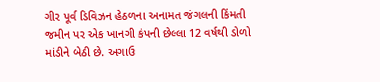ગીર પૂર્વ ડિવિઝન હેઠળના અનામત જંગલની કિંમતી જમીન પર એક ખાનગી કંપની છેલ્લા 12 વર્ષથી ડોળો માંડીને બેઠી છે. અગાઉ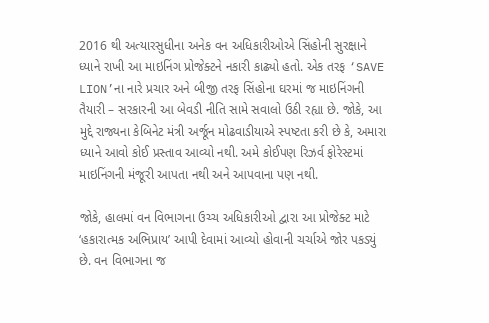2016 થી અત્યારસુધીના અનેક વન અધિકારીઓએ સિંહોની સુરક્ષાને ધ્યાને રાખી આ માઇનિંગ પ્રોજેક્ટને નકારી કાઢ્યો હતો. એક તરફ ‘SAVE LION’ના નારે પ્રચાર અને બીજી તરફ સિંહોના ઘરમાં જ માઇનિંગની તૈયારી – સરકારની આ બેવડી નીતિ સામે સવાલો ઉઠી રહ્યા છે. જોકે, આ મુદ્દે રાજ્યના કેબિનેટ મંત્રી અર્જૂન મોઢવાડીયાએ સ્પષ્ટતા કરી છે કે, અમારા ધ્યાને આવો કોઈ પ્રસ્તાવ આવ્યો નથી. અમે કોઈપણ રિઝર્વ ફોરેસ્ટમાં માઇનિંગની મંજૂરી આપતા નથી અને આપવાના પણ નથી.

જોકે, હાલમાં વન વિભાગના ઉચ્ચ અધિકારીઓ દ્વારા આ પ્રોજેક્ટ માટે ‘હકારાત્મક અભિપ્રાય’ આપી દેવામાં આવ્યો હોવાની ચર્ચાએ જોર પકડ્યું છે. વન વિભાગના જ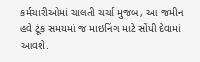કર્મચારીઓમાં ચાલતી ચર્ચા મુજબ, આ જમીન હવે ટૂંક સમયમાં જ માઇનિંગ માટે સોંપી દેવામાં આવશે.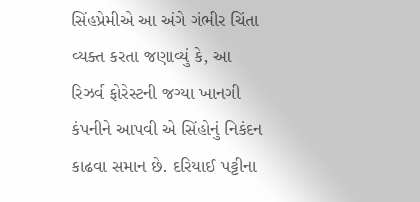સિંહપ્રેમીએ આ અંગે ગંભીર ચિંતા વ્યક્ત કરતા જણાવ્યું કે, આ રિઝર્વ ફોરેસ્ટની જગ્યા ખાનગી કંપનીને આપવી એ સિંહોનું નિકંદન કાઢવા સમાન છે. દરિયાઈ પટ્ટીના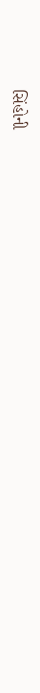સિંહોની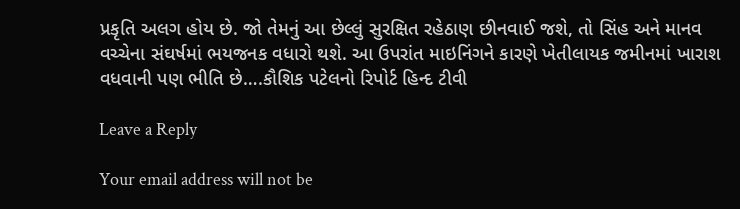પ્રકૃતિ અલગ હોય છે. જો તેમનું આ છેલ્લું સુરક્ષિત રહેઠાણ છીનવાઈ જશે, તો સિંહ અને માનવ વચ્ચેના સંઘર્ષમાં ભયજનક વધારો થશે. આ ઉપરાંત માઇનિંગને કારણે ખેતીલાયક જમીનમાં ખારાશ વધવાની પણ ભીતિ છે….કૌશિક પટેલનો રિપોર્ટ હિન્દ ટીવી

Leave a Reply

Your email address will not be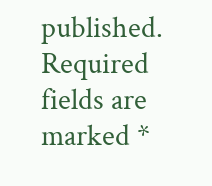published. Required fields are marked *